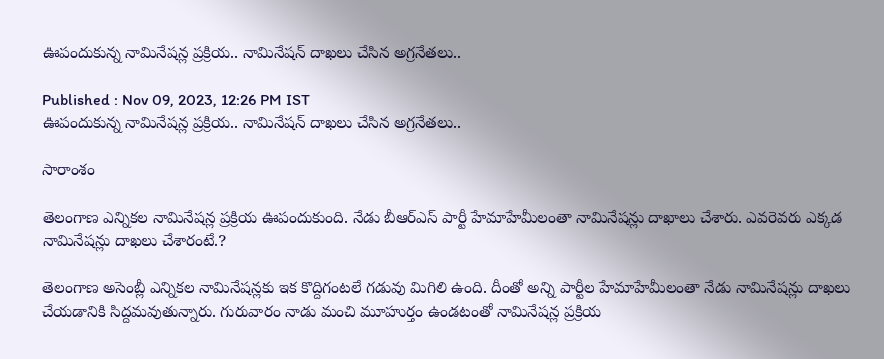ఊపందుకున్న నామినేషన్ల ప్రక్రియ.. నామినేషన్ దాఖలు చేసిన అగ్రనేతలు..

Published : Nov 09, 2023, 12:26 PM IST
ఊపందుకున్న నామినేషన్ల ప్రక్రియ.. నామినేషన్ దాఖలు చేసిన అగ్రనేతలు..

సారాంశం

తెలంగాణ ఎన్నికల నామినేషన్ల ప్రక్రియ ఊపందుకుంది. నేడు బీఆర్ఎస్ పార్టీ హేమాహేమీలంతా నామినేషన్లు దాఖాలు చేశారు. ఎవరెవరు ఎక్కడ నామినేషన్లు దాఖలు చేశారంటే.?

తెలంగాణ అసెంబ్లీ ఎన్నికల నామినేషన్లకు ఇక కొద్దిగంటలే గడువు మిగిలి ఉంది. దీంతో అన్ని పార్టీల హేమాహేమీలంతా నేడు నామినేషన్లు దాఖలు చేయడానికి సిద్దమవుతున్నారు. గురువారం నాడు మంచి మూహుర్తం ఉండటంతో నామినేషన్ల ప్రక్రియ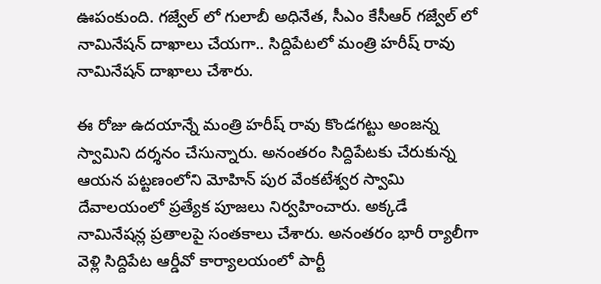ఊపంకుంది. గజ్వేల్ లో గులాబీ అధినేత, సీఎం కేసీఆర్ గజ్వేల్ లో నామినేషన్ దాఖాలు చేయగా.. సిద్దిపేటలో మంత్రి హరీష్ రావు నామినేషన్ దాఖాలు చేశారు.

ఈ రోజు ఉదయాన్నే మంత్రి హరీష్ రావు కొండగట్టు అంజన్న స్వామిని దర్శనం చేసున్నారు. అనంతరం సిద్దిపేటకు చేరుకున్న ఆయన పట్టణంలోని మోహిన్ పుర వేంకటేశ్వర స్వామి దేవాలయంలో ప్రత్యేక పూజలు నిర్వహించారు. అక్కడే నామినేషన్ల ప్రతాలపై సంతకాలు చేశారు. అనంతరం భారీ ర్యాలీగా వెళ్లి సిద్దిపేట ఆర్డీవో కార్యాలయంలో పార్టీ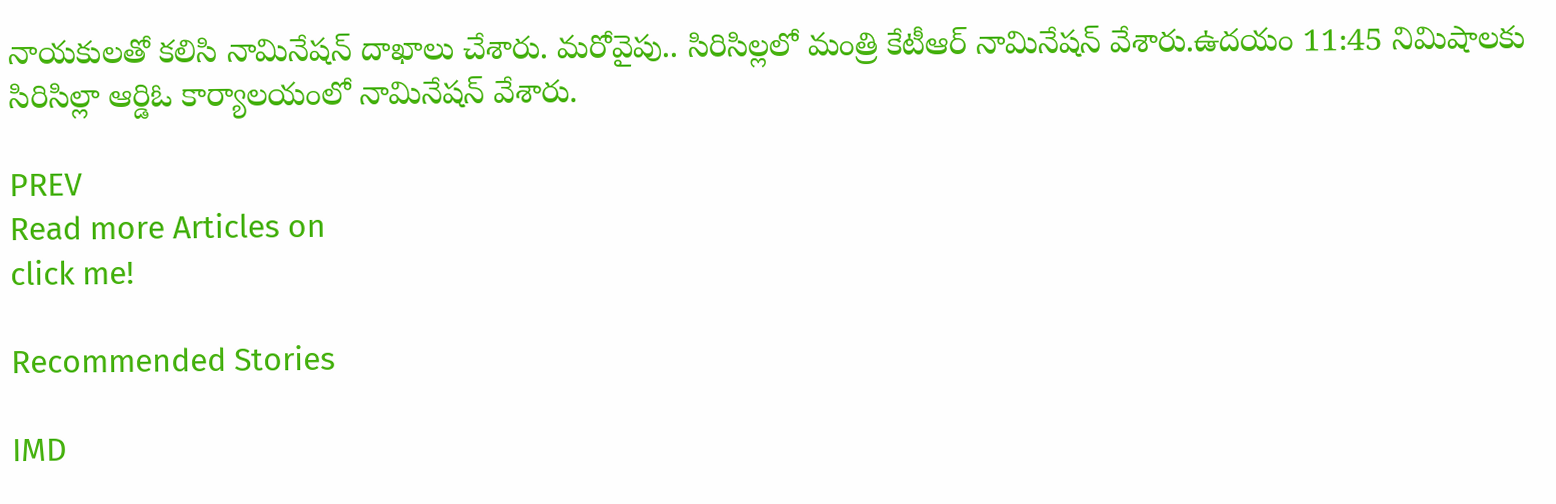నాయకులతో కలిసి నామినేషన్ దాఖాలు చేశారు. మరోవైపు.. సిరిసిల్లలో మంత్రి కేటీఆర్ నామినేషన్ వేశారు.ఉదయం 11:45 నిమిషాలకు సిరిసిల్లా ఆర్డిఓ కార్యాలయంలో నామినేషన్ వేశారు.

PREV
Read more Articles on
click me!

Recommended Stories

IMD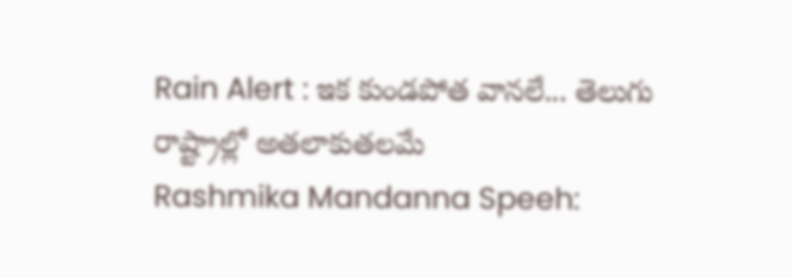Rain Alert : ఇక కుండపోత వానలే... తెలుగు రాష్ట్రాల్లో అతలాకుతలమే
Rashmika Mandanna Speeh: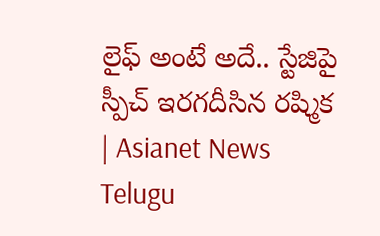లైఫ్ అంటే అదే.. స్టేజిపై స్పీచ్ ఇరగదీసిన రష్మిక | Asianet News Telugu